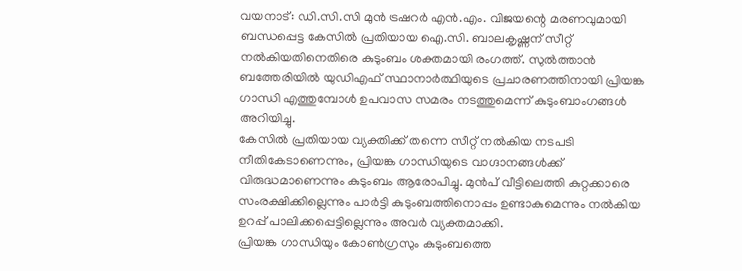വയനാട്: ഡി.സി.സി മുൻ ട്രഷറർ എൻ.എം. വിജയന്റെ മരണവുമായി ബന്ധപ്പെട്ട കേസിൽ പ്രതിയായ ഐ.സി. ബാലകൃഷ്ണന് സീറ്റ് നൽകിയതിനെതിരെ കുടുംബം ശക്തമായി രംഗത്ത്. സുൽത്താൻ ബത്തേരിയിൽ യുഡിഎഫ് സ്ഥാനാർത്ഥിയുടെ പ്രചാരണത്തിനായി പ്രിയങ്ക ഗാന്ധി എത്തുമ്പോൾ ഉപവാസ സമരം നടത്തുമെന്ന് കുടുംബാംഗങ്ങൾ അറിയിച്ചു.
കേസിൽ പ്രതിയായ വ്യക്തിക്ക് തന്നെ സീറ്റ് നൽകിയ നടപടി നീതികേടാണെന്നും, പ്രിയങ്ക ഗാന്ധിയുടെ വാഗ്ദാനങ്ങൾക്ക് വിരുദ്ധമാണെന്നും കുടുംബം ആരോപിച്ചു. മുൻപ് വീട്ടിലെത്തി കുറ്റക്കാരെ സംരക്ഷിക്കില്ലെന്നും പാർട്ടി കുടുംബത്തിനൊപ്പം ഉണ്ടാകുമെന്നും നൽകിയ ഉറപ്പ് പാലിക്കപ്പെട്ടില്ലെന്നും അവർ വ്യക്തമാക്കി.
പ്രിയങ്ക ഗാന്ധിയും കോൺഗ്രസും കുടുംബത്തെ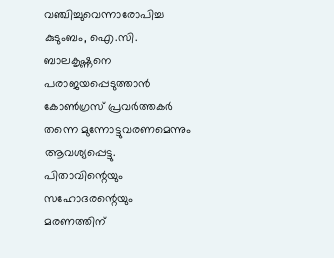വഞ്ചിച്ചുവെന്നാരോപിച്ച കുടുംബം, ഐ.സി. ബാലകൃഷ്ണനെ പരാജയപ്പെടുത്താൻ കോൺഗ്രസ് പ്രവർത്തകർ തന്നെ മുന്നോട്ടുവരണമെന്നും ആവശ്യപ്പെട്ടു. പിതാവിന്റെയും സഹോദരന്റെയും മരണത്തിന്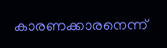കാരണക്കാരനെന്ന്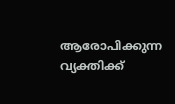ആരോപിക്കുന്ന വ്യക്തിക്ക്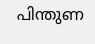പിന്തുണ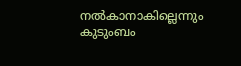നൽകാനാകില്ലെന്നും കുടുംബം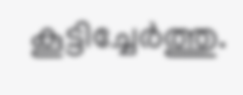കൂട്ടിച്ചേർത്തു.